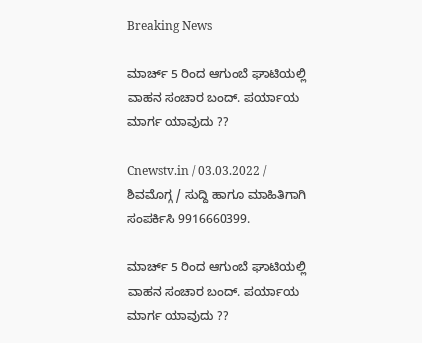Breaking News

ಮಾರ್ಚ್ 5 ರಿಂದ ಆಗುಂಬೆ ಘಾಟಿಯಲ್ಲಿ ವಾಹನ ಸಂಚಾರ ಬಂದ್. ಪರ್ಯಾಯ ಮಾರ್ಗ ಯಾವುದು ??

Cnewstv.in / 03.03.2022 / ಶಿವಮೊಗ್ಗ / ಸುದ್ದಿ ಹಾಗೂ ಮಾಹಿತಿಗಾಗಿ ಸಂಪರ್ಕಿಸಿ 9916660399.

ಮಾರ್ಚ್ 5 ರಿಂದ ಆಗುಂಬೆ ಘಾಟಿಯಲ್ಲಿ ವಾಹನ ಸಂಚಾರ ಬಂದ್. ಪರ್ಯಾಯ ಮಾರ್ಗ ಯಾವುದು ??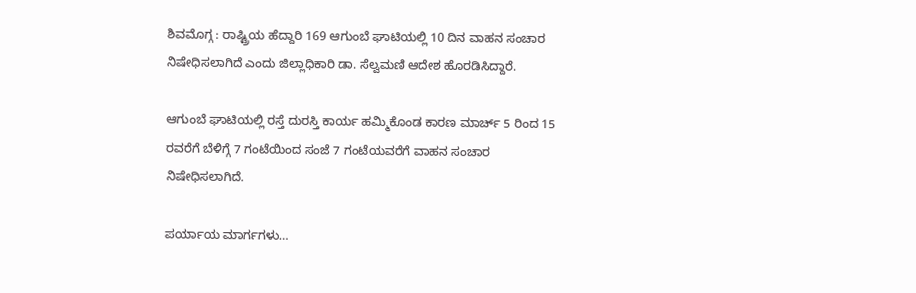ಶಿವಮೊಗ್ಗ : ರಾಷ್ಟ್ರಿಯ ಹೆದ್ದಾರಿ 169 ಆಗುಂಬೆ ಘಾಟಿಯಲ್ಲಿ 10 ದಿನ ವಾಹನ ಸಂಚಾರ ನಿಷೇಧಿಸಲಾಗಿದೆ ಎಂದು ಜಿಲ್ಲಾಧಿಕಾರಿ ಡಾ. ಸೆಲ್ವಮಣಿ ಆದೇಶ ಹೊರಡಿಸಿದ್ದಾರೆ.

ಆಗುಂಬೆ ಘಾಟಿಯಲ್ಲಿ ರಸ್ತೆ ದುರಸ್ತಿ ಕಾರ್ಯ ಹಮ್ಮಿಕೊಂಡ ಕಾರಣ ಮಾರ್ಚ್ 5 ರಿಂದ 15 ರವರೆಗೆ ಬೆಳಿಗ್ಗೆ 7 ಗಂಟೆಯಿಂದ ಸಂಜೆ 7 ಗಂಟೆಯವರೆಗೆ ವಾಹನ ಸಂಚಾರ ನಿಷೇಧಿಸಲಾಗಿದೆ.

ಪರ್ಯಾಯ ಮಾರ್ಗಗಳು…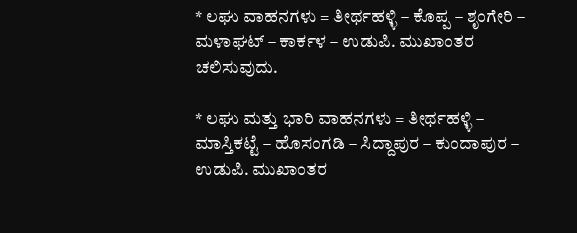* ಲಘು ವಾಹನಗಳು = ತೀರ್ಥಹಳ್ಳಿ – ಕೊಪ್ಪ – ಶೃಂಗೇರಿ – ಮಳಾಘಟ್ – ಕಾರ್ಕಳ – ಉಡುಪಿ. ಮುಖಾಂತರ ಚಲಿಸುವುದು.

* ಲಘು ಮತ್ತು ಭಾರಿ ವಾಹನಗಳು = ತೀರ್ಥಹಳ್ಳಿ – ಮಾಸ್ತಿಕಟ್ಟೆ – ಹೊಸಂಗಡಿ – ಸಿದ್ದಾಪುರ – ಕುಂದಾಪುರ – ಉಡುಪಿ. ಮುಖಾಂತರ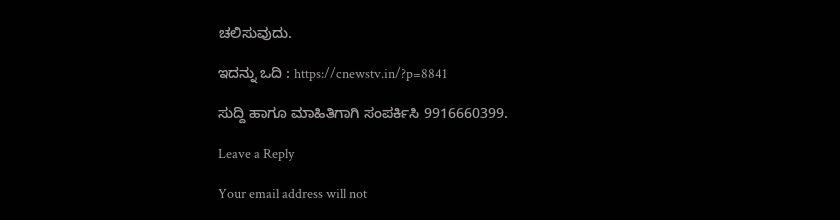ಚಲಿಸುವುದು.

ಇದನ್ನು ಒದಿ : https://cnewstv.in/?p=8841

ಸುದ್ದಿ ಹಾಗೂ ಮಾಹಿತಿಗಾಗಿ ಸಂಪರ್ಕಿಸಿ 9916660399.

Leave a Reply

Your email address will not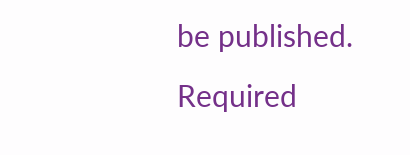be published. Required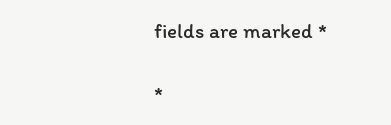fields are marked *

*